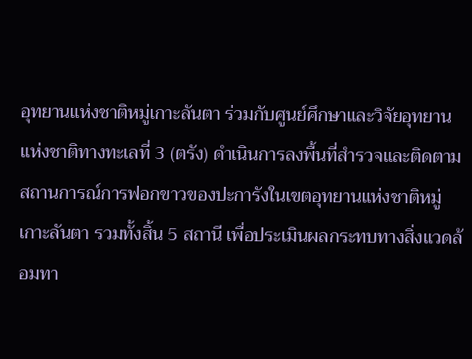อุทยานแห่งชาติหมู่เกาะลันตา ร่วมกับศูนย์ศึกษาและวิจัยอุทยานแห่งชาติทางทะเลที่ 3 (ตรัง) ดำเนินการลงพื้นที่สำรวจและติดตามสถานการณ์การฟอกขาวของปะการังในเขตอุทยานแห่งชาติหมู่เกาะลันตา รวมทั้งสิ้น 5 สถานี เพื่อประเมินผลกระทบทางสิ่งแวดล้อมทา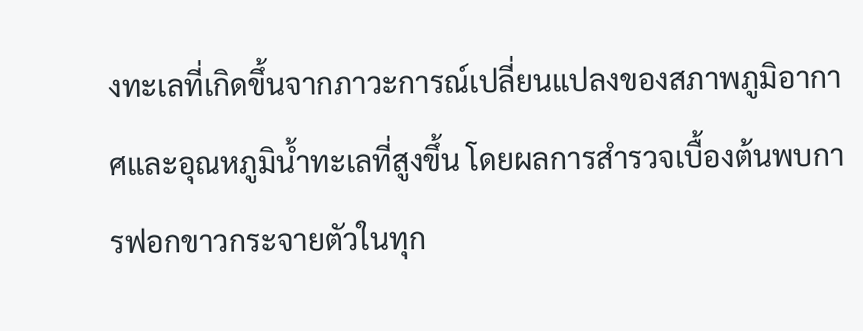งทะเลที่เกิดขึ้นจากภาวะการณ์เปลี่ยนแปลงของสภาพภูมิอากาศและอุณหภูมิน้ำทะเลที่สูงขึ้น โดยผลการสำรวจเบื้องต้นพบการฟอกขาวกระจายตัวในทุก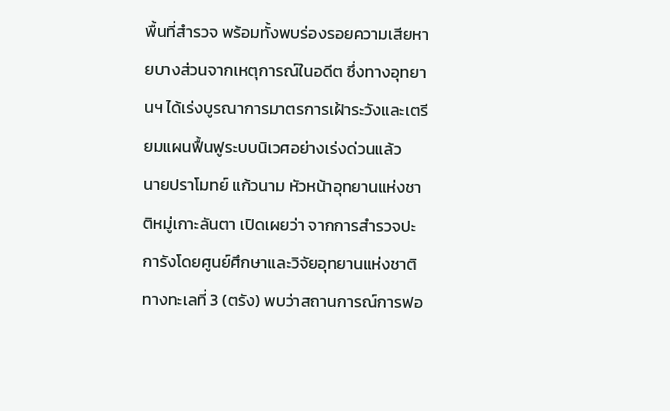พื้นที่สำรวจ พร้อมทั้งพบร่องรอยความเสียหายบางส่วนจากเหตุการณ์ในอดีต ซึ่งทางอุทยานฯ ได้เร่งบูรณาการมาตรการเฝ้าระวังและเตรียมแผนฟื้นฟูระบบนิเวศอย่างเร่งด่วนแล้ว
นายปราโมทย์ แก้วนาม หัวหน้าอุทยานแห่งชาติหมู่เกาะลันตา เปิดเผยว่า จากการสำรวจปะการังโดยศูนย์ศึกษาและวิจัยอุทยานแห่งชาติทางทะเลที่ 3 (ตรัง) พบว่าสถานการณ์การฟอ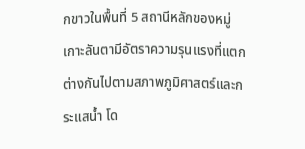กขาวในพื้นที่ 5 สถานีหลักของหมู่เกาะลันตามีอัตราความรุนแรงที่แตกต่างกันไปตามสภาพภูมิศาสตร์และกระแสน้ำ โด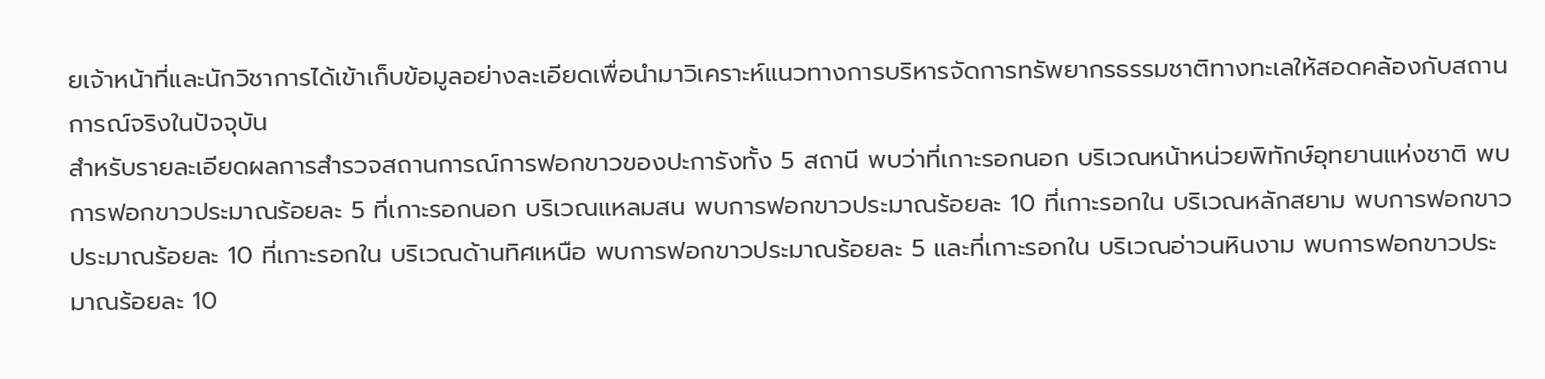ยเจ้าหน้าที่และนักวิชาการได้เข้าเก็บข้อมูลอย่างละเอียดเพื่อนำมาวิเคราะห์แนวทางการบริหารจัดการทรัพยากรธรรมชาติทางทะเลให้สอดคล้องกับสถานการณ์จริงในปัจจุบัน
สำหรับรายละเอียดผลการสำรวจสถานการณ์การฟอกขาวของปะการังทั้ง 5 สถานี พบว่าที่เกาะรอกนอก บริเวณหน้าหน่วยพิทักษ์อุทยานแห่งชาติ พบการฟอกขาวประมาณร้อยละ 5 ที่เกาะรอกนอก บริเวณแหลมสน พบการฟอกขาวประมาณร้อยละ 10 ที่เกาะรอกใน บริเวณหลักสยาม พบการฟอกขาวประมาณร้อยละ 10 ที่เกาะรอกใน บริเวณด้านทิศเหนือ พบการฟอกขาวประมาณร้อยละ 5 และที่เกาะรอกใน บริเวณอ่าวนหินงาม พบการฟอกขาวประมาณร้อยละ 10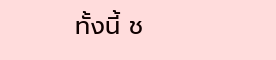ทั้งนี้ ช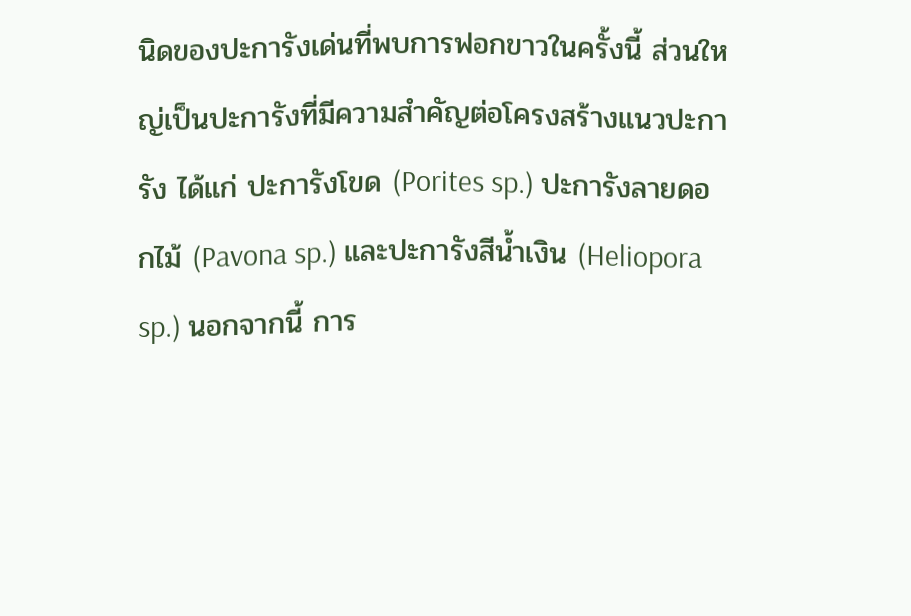นิดของปะการังเด่นที่พบการฟอกขาวในครั้งนี้ ส่วนใหญ่เป็นปะการังที่มีความสำคัญต่อโครงสร้างแนวปะการัง ได้แก่ ปะการังโขด (Porites sp.) ปะการังลายดอกไม้ (Pavona sp.) และปะการังสีน้ำเงิน (Heliopora sp.) นอกจากนี้ การ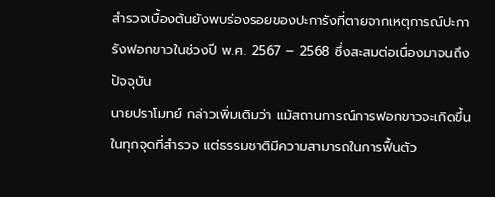สำรวจเบื้องต้นยังพบร่องรอยของปะการังที่ตายจากเหตุการณ์ปะการังฟอกขาวในช่วงปี พ.ศ. 2567 – 2568 ซึ่งสะสมต่อเนื่องมาจนถึงปัจจุบัน
นายปราโมทย์ กล่าวเพิ่มเติมว่า แม้สถานการณ์การฟอกขาวจะเกิดขึ้นในทุกจุดที่สำรวจ แต่ธรรมชาติมีความสามารถในการฟื้นตัว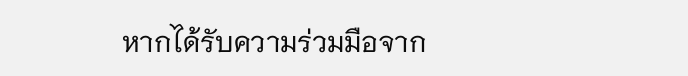หากได้รับความร่วมมือจาก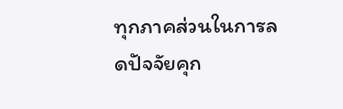ทุกภาคส่วนในการลดปัจจัยคุก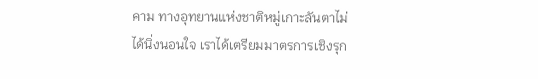คาม ทางอุทยานแห่งชาติหมู่เกาะลันตาไม่ได้นิ่งนอนใจ เราได้เตรียมมาตรการเชิงรุก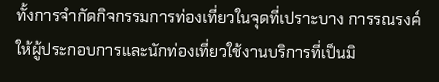ทั้งการจำกัดกิจกรรมการท่องเที่ยวในจุดที่เปราะบาง การรณรงค์ให้ผู้ประกอบการและนักท่องเที่ยวใช้งานบริการที่เป็นมิ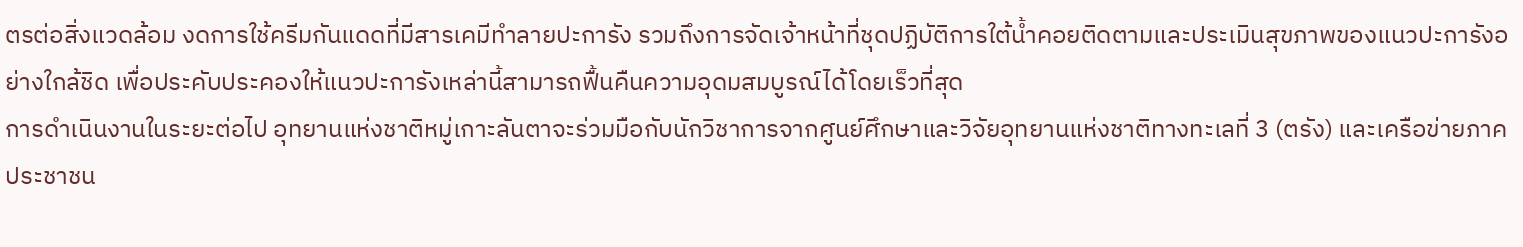ตรต่อสิ่งแวดล้อม งดการใช้ครีมกันแดดที่มีสารเคมีทำลายปะการัง รวมถึงการจัดเจ้าหน้าที่ชุดปฏิบัติการใต้น้ำคอยติดตามและประเมินสุขภาพของแนวปะการังอย่างใกล้ชิด เพื่อประคับประคองให้แนวปะการังเหล่านี้สามารถฟื้นคืนความอุดมสมบูรณ์ได้โดยเร็วที่สุด
การดำเนินงานในระยะต่อไป อุทยานแห่งชาติหมู่เกาะลันตาจะร่วมมือกับนักวิชาการจากศูนย์ศึกษาและวิจัยอุทยานแห่งชาติทางทะเลที่ 3 (ตรัง) และเครือข่ายภาคประชาชน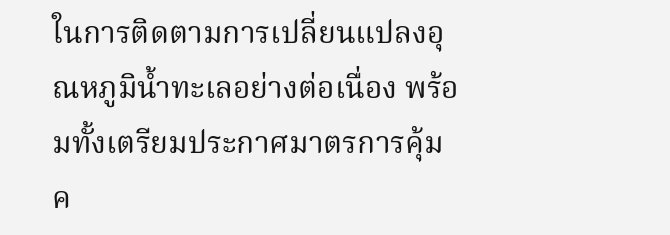ในการติดตามการเปลี่ยนแปลงอุณหภูมิน้ำทะเลอย่างต่อเนื่อง พร้อมทั้งเตรียมประกาศมาตรการคุ้มค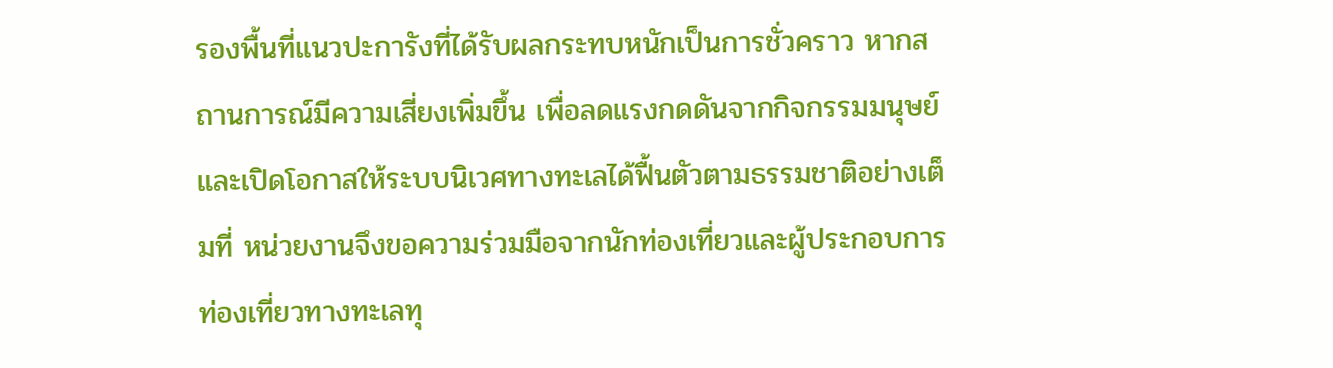รองพื้นที่แนวปะการังที่ได้รับผลกระทบหนักเป็นการชั่วคราว หากสถานการณ์มีความเสี่ยงเพิ่มขึ้น เพื่อลดแรงกดดันจากกิจกรรมมนุษย์ และเปิดโอกาสให้ระบบนิเวศทางทะเลได้ฟื้นตัวตามธรรมชาติอย่างเต็มที่ หน่วยงานจึงขอความร่วมมือจากนักท่องเที่ยวและผู้ประกอบการท่องเที่ยวทางทะเลทุ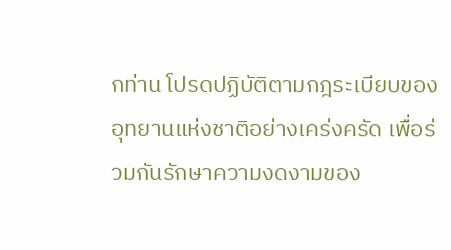กท่าน โปรดปฏิบัติตามกฎระเบียบของอุทยานแห่งชาติอย่างเคร่งครัด เพื่อร่วมกันรักษาความงดงามของ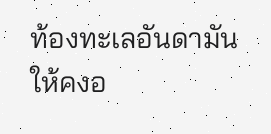ท้องทะเลอันดามันให้คงอ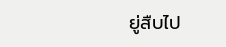ยู่สืบไป